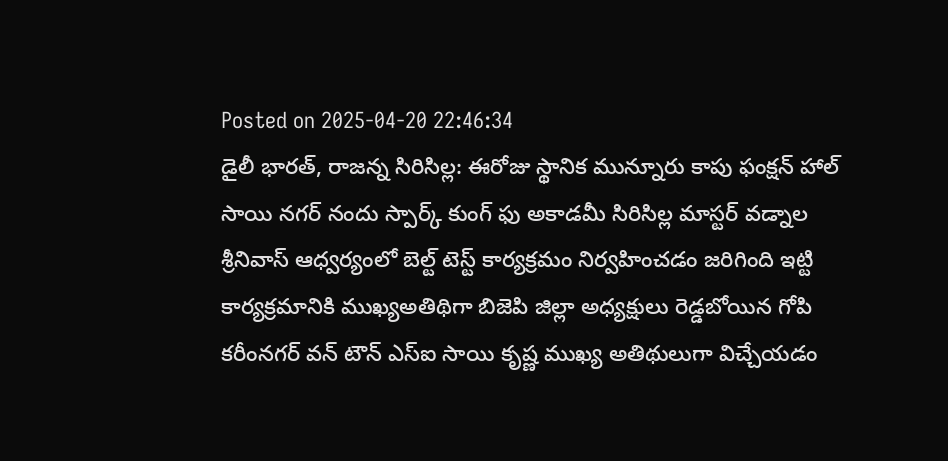Posted on 2025-04-20 22:46:34
డైలీ భారత్, రాజన్న సిరిసిల్ల: ఈరోజు స్థానిక మున్నూరు కాపు ఫంక్షన్ హాల్ సాయి నగర్ నందు స్పార్క్ కుంగ్ ఫు అకాడమీ సిరిసిల్ల మాస్టర్ వడ్నాల శ్రీనివాస్ ఆధ్వర్యంలో బెల్ట్ టెస్ట్ కార్యక్రమం నిర్వహించడం జరిగింది ఇట్టి కార్యక్రమానికి ముఖ్యఅతిథిగా బిజెపి జిల్లా అధ్యక్షులు రెడ్డబోయిన గోపి కరీంనగర్ వన్ టౌన్ ఎస్ఐ సాయి కృష్ణ ముఖ్య అతిథులుగా విచ్చేయడం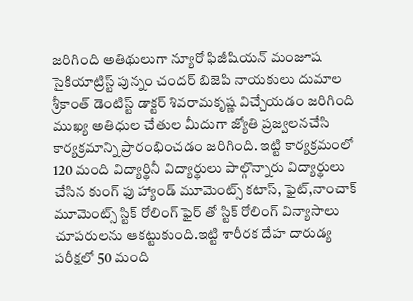జరిగింది అతిథులుగా న్యూరో ఫిజీషియన్ మంజూష సైకియాట్రిస్ట్ పున్నం చందర్ బిజెపి నాయకులు దుమాల శ్రీకాంత్ డెంటిస్ట్ డాక్టర్ శివరామకృష్ణ విచ్చేయడం జరిగింది ముఖ్య అతిధుల చేతుల మీదుగా జ్యోతి ప్రజ్వలనచేసి కార్యక్రమాన్ని ప్రారంభించడం జరిగింది. ఇట్టి కార్యక్రమంలో 120 మంది విద్యార్థినీ విద్యార్థులు పాల్గొన్నారు విద్యార్థులు చేసిన కుంగ్ ఫు హ్యాండ్ మూమెంట్స్ కటాస్, ఫైట్,నాంచాక్ మూమెంట్స్ స్టిక్ రోలింగ్ ఫైర్ తో స్టిక్ రోలింగ్ విన్యాసాలు చూపరులను ఆకట్టుకుంది.ఇట్టి శారీరక దేహ దారుడ్య పరీక్షలో 50 మంది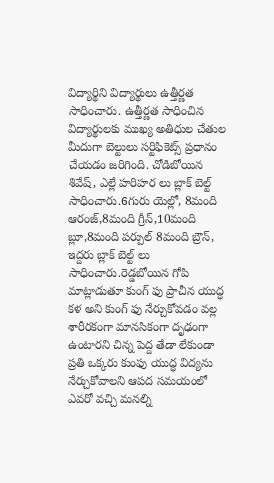విద్యార్థిని విద్యార్థులు ఉత్తీర్ణత సాధించారు. ఉత్తీర్ణత సాధించిన విద్యార్థులకు ముఖ్య అతిధుల చేతుల మీదుగా బెల్టులు సర్టిఫికెట్స్ ప్రధానం చేయడం జరిగింది. చోడిబోయిన శివేష్, ఎల్లే హరిహర లు బ్లాక్ బెల్ట్ సాధించారు.6గురు యెల్లో, 8మంది ఆరంజ్,8మంది గ్రీన్,10మంది బ్లూ,8మంది పర్పుల్ 8మంది బ్రౌన్, ఇద్దరు బ్లాక్ బెల్ట్ లు సాధించారు.రెడ్డబోయిన గోపి మాట్లాడుతూ కుంగ్ ఫు ప్రాచీన యుద్ధ కళ అని కుంగ్ ఫు నేర్చుకోవడం వల్ల శారీరకంగా మానసికంగా దృఢంగా ఉంటారని చిన్న పెద్ద తేడా లేకుండా ప్రతి ఒక్కరు కుంఫు యుద్ధ విద్యను నేర్చుకోవాలని ఆపద సమయంలో ఎవరో వచ్చి మనల్ని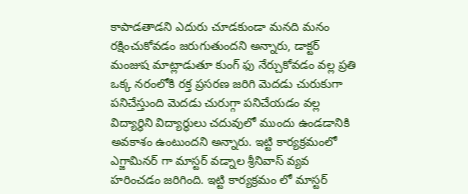కాపాడతాడని ఎదురు చూడకుండా మనది మనం రక్షించుకోవడం జరుగుతుందని అన్నారు, డాక్టర్ మంజుష మాట్లాడుతూ కుంగ్ ఫు నేర్చుకోవడం వల్ల ప్రతి ఒక్క నరంలోకి రక్త ప్రసరణ జరిగి మెదడు చురుకుగా పనిచేస్తుంది మెదడు చురుగ్గా పనిచేయడం వల్ల విద్యార్థిని విద్యార్థులు చదువులో ముందు ఉండడానికి అవకాశం ఉంటుందని అన్నారు. ఇట్టి కార్యక్రమంలో ఎగ్జామినర్ గా మాస్టర్ వడ్నాల శ్రీనివాస్ వ్యవ హరించడం జరిగింది. ఇట్టి కార్యక్రమం లో మాస్టర్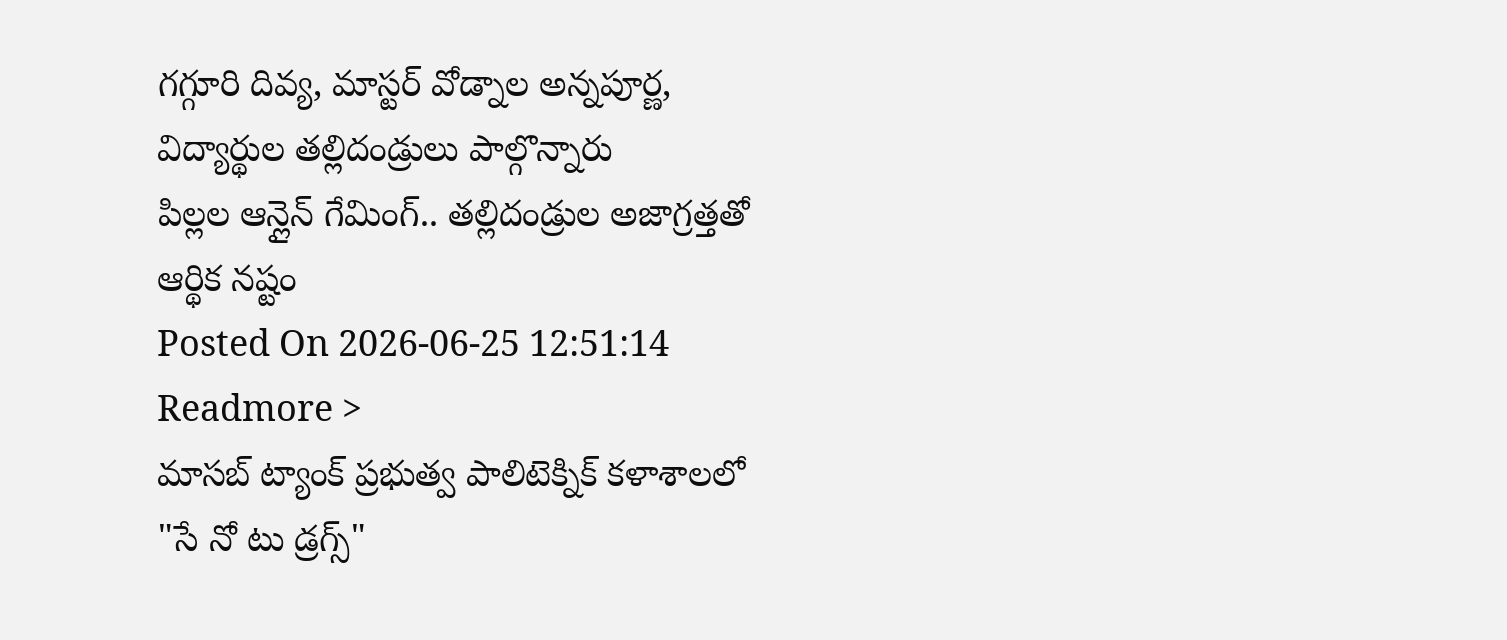గగ్గూరి దివ్య, మాస్టర్ వోడ్నాల అన్నపూర్ణ, విద్యార్థుల తల్లిదండ్రులు పాల్గొన్నారు
పిల్లల ఆన్లైన్ గేమింగ్.. తల్లిదండ్రుల అజాగ్రత్తతో ఆర్థిక నష్టం
Posted On 2026-06-25 12:51:14
Readmore >
మాసబ్ ట్యాంక్ ప్రభుత్వ పాలిటెక్నిక్ కళాశాలలో "సే నో టు డ్రగ్స్"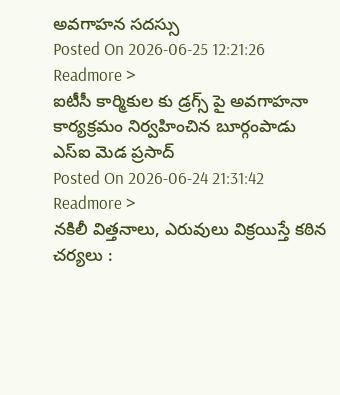అవగాహన సదస్సు
Posted On 2026-06-25 12:21:26
Readmore >
ఐటీసీ కార్మికుల కు డ్రగ్స్ పై అవగాహనా కార్యక్రమం నిర్వహించిన బూర్గంపాడు ఎస్ఐ మెడ ప్రసాద్
Posted On 2026-06-24 21:31:42
Readmore >
నకిలీ విత్తనాలు, ఎరువులు విక్రయిస్తే కఠిన చర్యలు :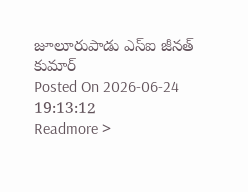జూలూరుపాడు ఎస్ఐ జీనత్ కుమార్
Posted On 2026-06-24 19:13:12
Readmore >